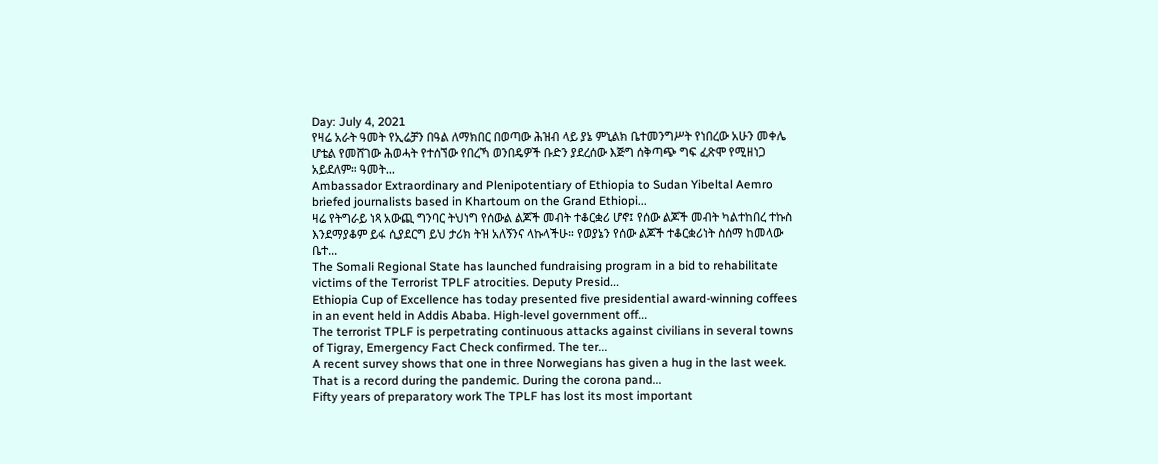Day: July 4, 2021
የዛሬ አራት ዓመት የኢሬቻን በዓል ለማክበር በወጣው ሕዝብ ላይ ያኔ ምኒልክ ቤተመንግሥት የነበረው አሁን መቀሌ ሆቴል የመሸገው ሕወሓት የተሰኘው የበረኻ ወንበዴዎች ቡድን ያደረሰው እጅግ ሰቅጣጭ ግፍ ፈጽሞ የሚዘነጋ አይደለም። ዓመት...
Ambassador Extraordinary and Plenipotentiary of Ethiopia to Sudan Yibeltal Aemro briefed journalists based in Khartoum on the Grand Ethiopi...
ዛሬ የትግራይ ነጻ አውጪ ግንባር ትህነግ የሰውል ልጆች መብት ተቆርቋሪ ሆኖ፤ የሰው ልጆች መብት ካልተከበረ ተኩስ እንደማያቆም ይፋ ሲያደርግ ይህ ታሪክ ትዝ አለኝንና ላኩላችሁ። የወያኔን የሰው ልጆች ተቆርቋሪነት ስሰማ ከመላው ቤተ...
The Somali Regional State has launched fundraising program in a bid to rehabilitate victims of the Terrorist TPLF atrocities. Deputy Presid...
Ethiopia Cup of Excellence has today presented five presidential award-winning coffees in an event held in Addis Ababa. High-level government off...
The terrorist TPLF is perpetrating continuous attacks against civilians in several towns of Tigray, Emergency Fact Check confirmed. The ter...
A recent survey shows that one in three Norwegians has given a hug in the last week. That is a record during the pandemic. During the corona pand...
Fifty years of preparatory work The TPLF has lost its most important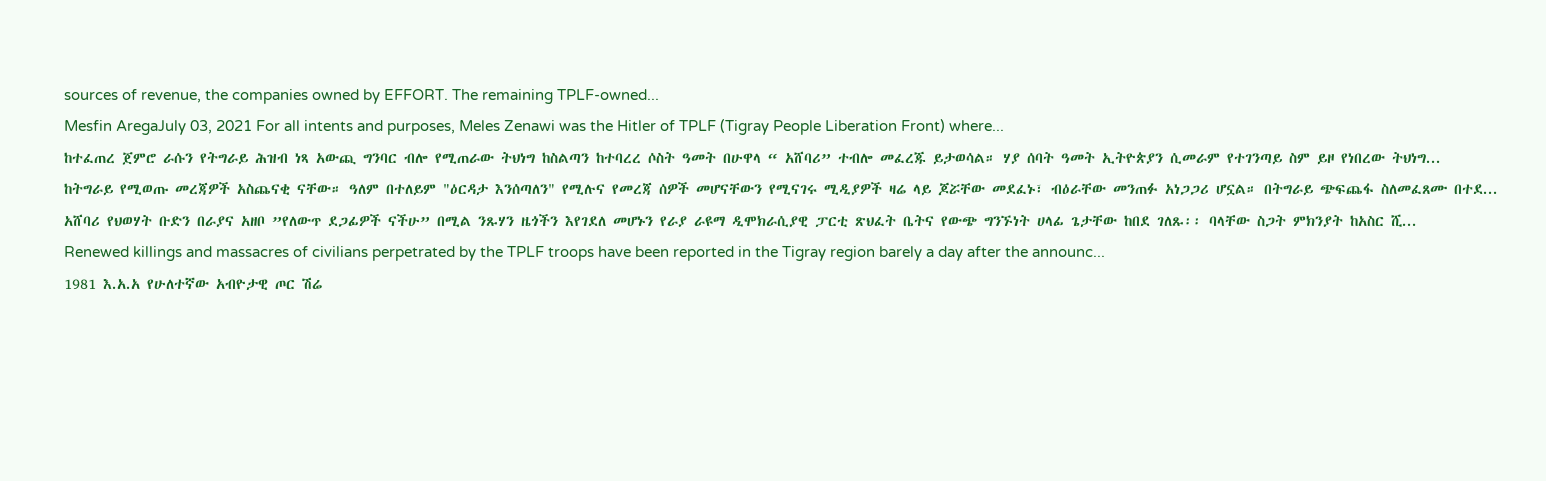sources of revenue, the companies owned by EFFORT. The remaining TPLF-owned...
Mesfin AregaJuly 03, 2021 For all intents and purposes, Meles Zenawi was the Hitler of TPLF (Tigray People Liberation Front) where...
ከተፈጠረ ጀምሮ ራሱን የትግራይ ሕዝብ ነጻ አውጪ ግንባር ብሎ የሚጠራው ትህነግ ከስልጣን ከተባረረ ሶስት ዓመት በሁዋላ “ አሸባሪ” ተብሎ መፈረጁ ይታወሳል። ሃያ ሰባት ዓመት ኢትዮጵያን ሲመራም የተገንጣይ ስም ይዞ የነበረው ትህነግ...
ከትግራይ የሚወጡ መረጃዎች አስጨናቂ ናቸው። ዓለም በተለይም "ዕርዳታ እንሰጣለን" የሚሉና የመረጃ ሰዎች መሆናቸውን የሚናገሩ ሚዲያዎች ዛሬ ላይ ጆሯቸው መደፈኑ፣ ብዕራቸው መንጠፉ አነጋጋሪ ሆኗል። በትግራይ ጭፍጨፋ ስለመፈጸሙ በተደ...
አሸባሪ የህወሃት ቡድን በራያና አዘቦ ”የለውጥ ደጋፊዎች ናችሁ” በሚል ንጹሃን ዜጎችን እየገደለ መሆኑን የራያ ራዩማ ዲሞክራሲያዊ ፓርቲ ጽህፈት ቤትና የውጭ ግንኙነት ሀላፊ ጌታቸው ከበደ ገለጹ፡፡ ባላቸው ስጋት ምክንያት ከአስር ሺ...
Renewed killings and massacres of civilians perpetrated by the TPLF troops have been reported in the Tigray region barely a day after the announc...
1981 እ.አ.አ የሁለተኛው አብዮታዊ ጦር ሽሬ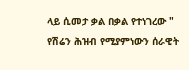ላይ ሲመታ ቃል በቃል የተነገረው " የሽሬን ሕዝብ የሚያምነውን ሰራዊት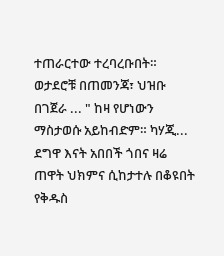ተጠራርተው ተረባረቡበት። ወታደሮቹ በጠመንጃ፣ ህዝቡ በገጀራ ... " ከዛ የሆነውን ማስታወሱ አይከብድም። ካሃጂ...
ደግዋ እናት አበበች ጎበና ዛሬ ጠዋት ህክምና ሲከታተሉ በቆዩበት የቅዱስ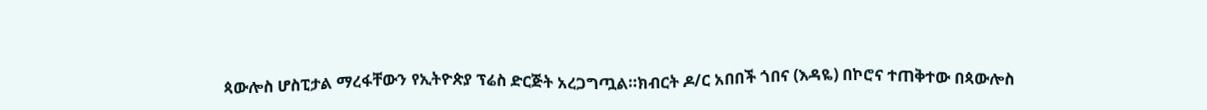ጳውሎስ ሆስፒታል ማረፋቸውን የኢትዮጵያ ፕሬስ ድርጅት አረጋግጧል።ክብርት ዶ/ር አበበች ጎበና (እዳዬ) በኮሮና ተጠቅተው በጳውሎስ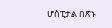ሆስፒታል በጽኑ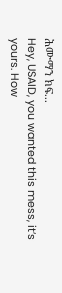ሕሙማን ክፍ...
Hey, USAID, you wanted this mess, it’s yours. How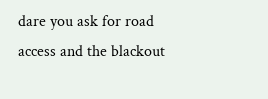dare you ask for road access and the blackout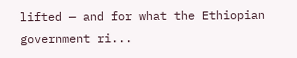lifted — and for what the Ethiopian government ri...